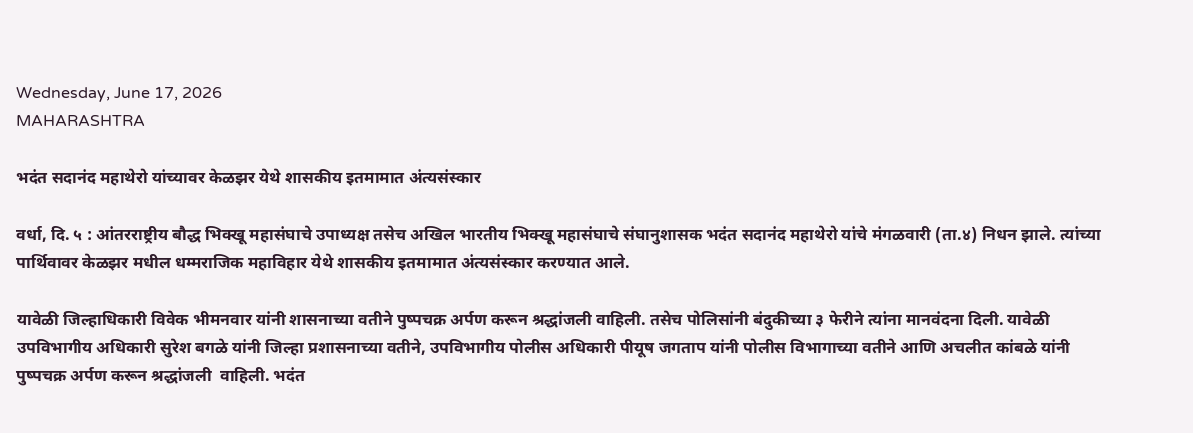Wednesday, June 17, 2026
MAHARASHTRA

भदंत सदानंद महाथेरो यांच्यावर केळझर येथे शासकीय इतमामात अंत्यसंस्कार

वर्धा, दि. ५ : आंतरराष्ट्रीय बौद्ध भिक्खू महासंघाचे उपाध्यक्ष तसेच अखिल भारतीय भिक्खू महासंघाचे संघानुशासक भदंत सदानंद महाथेरो यांचे मंगळवारी (ता.४) निधन झाले. त्यांच्या पार्थिवावर केळझर मधील धम्मराजिक महाविहार येथे शासकीय इतमामात अंत्यसंस्कार करण्यात आले.

यावेळी जिल्हाधिकारी विवेक भीमनवार यांनी शासनाच्या वतीने पुष्पचक्र अर्पण करून श्रद्धांजली वाहिली. तसेच पोलिसांनी बंदुकीच्या ३ फेरीने त्यांना मानवंदना दिली. यावेळी उपविभागीय अधिकारी सुरेश बगळे यांनी जिल्हा प्रशासनाच्या वतीने, उपविभागीय पोलीस अधिकारी पीयूष जगताप यांनी पोलीस विभागाच्या वतीने आणि अचलीत कांबळे यांनी पुष्पचक्र अर्पण करून श्रद्धांजली  वाहिली. भदंत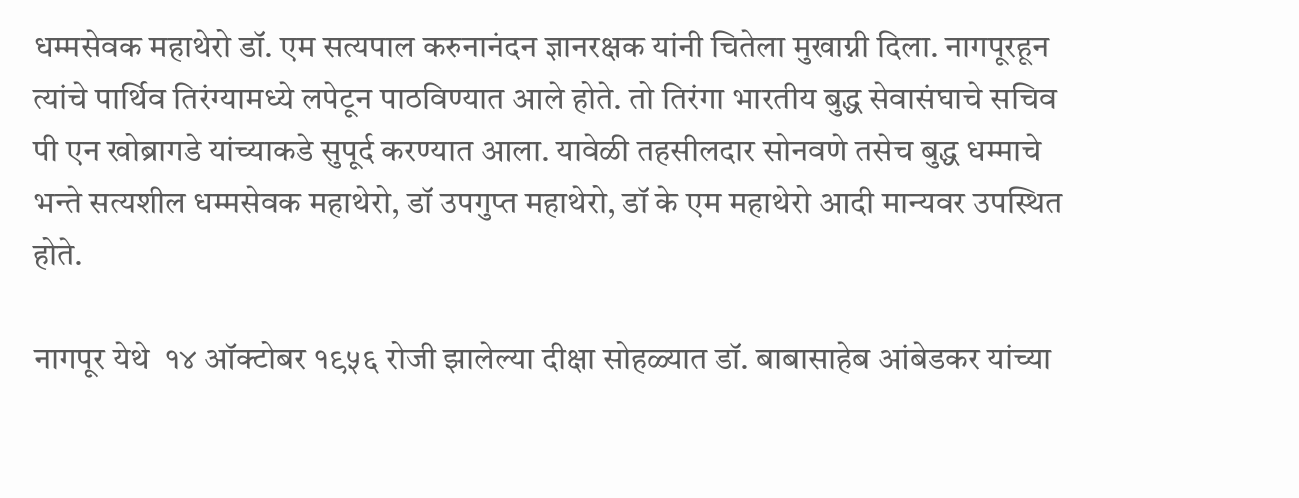धम्मसेवक महाथेरो डॉ. एम सत्यपाल करुनानंदन ज्ञानरक्षक यांनी चितेला मुखाग्नी दिला. नागपूरहून त्यांचे पार्थिव तिरंग्यामध्ये लपेटून पाठविण्यात आले होते. तो तिरंगा भारतीय बुद्ध सेवासंघाचे सचिव पी एन खोब्रागडे यांच्याकडे सुपूर्द करण्यात आला. यावेळी तहसीलदार सोनवणे तसेच बुद्ध धम्माचे भन्ते सत्यशील धम्मसेवक महाथेरो, डॉ उपगुप्त महाथेरो, डॉ के एम महाथेरो आदी मान्यवर उपस्थित होते.

नागपूर येथे  १४ ऑक्टोबर १९५६ रोजी झालेल्या दीक्षा सोहळ्यात डॉ. बाबासाहेब आंबेडकर यांच्या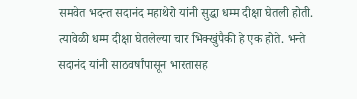समवेत भदन्त सदानंद महाथेरो यांनी सुद्धा धम्म दीक्षा घेतली होती. त्यावेळी धम्म दीक्षा घेतलेल्या चार भिक्खुंपैकी हे एक होते. भन्ते सदानंद यांनी साठवर्षांपासून भारतासह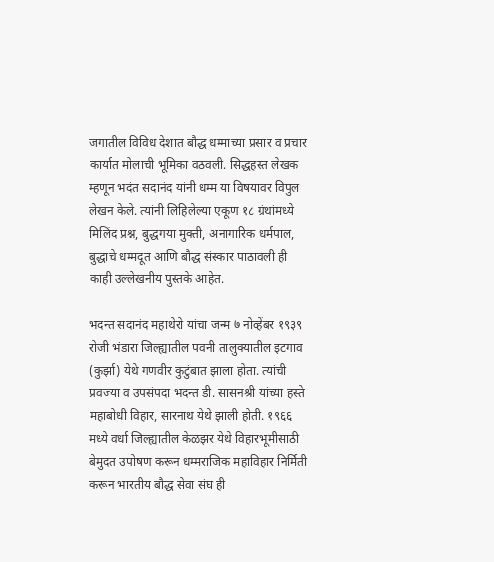जगातील विविध देशात बौद्ध धम्माच्या प्रसार व प्रचार कार्यात मोलाची भूमिका वठवली. सिद्धहस्त लेखक म्हणून भदंत सदानंद यांनी धम्म या विषयावर विपुल लेखन केले. त्यांनी लिहिलेल्या एकूण १८ ग्रंथांमध्ये मिलिंद प्रश्न, बुद्धगया मुक्ती, अनागारिक धर्मपाल, बुद्धाचे धम्मदूत आणि बौद्ध संस्कार पाठावली ही काही उल्लेखनीय पुस्तके आहेत.

भदन्त सदानंद महाथेरो यांचा जन्म ७ नोव्हेंबर १९३९ रोजी भंडारा जिल्ह्यातील पवनी तालुक्यातील इटगाव (कुर्झा) येथे गणवीर कुटुंबात झाला होता. त्यांची प्रवज्या व उपसंपदा भदन्त डी. सासनश्री यांच्या हस्ते महाबोधी विहार, सारनाथ येथे झाली होती. १९६६ मध्ये वर्धा जिल्ह्यातील केळझर येथे विहारभूमीसाठी बेमुदत उपोषण करून धम्मराजिक महाविहार निर्मिती करून भारतीय बौद्ध सेवा संघ ही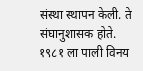संस्था स्थापन केली. ते संघानुशासक होते. १९८१ ला पाली विनय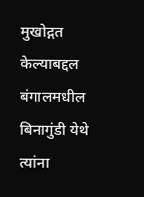मुखोद्गत केल्याबद्दल बंगालमधील बिनागुंडी येथे त्यांना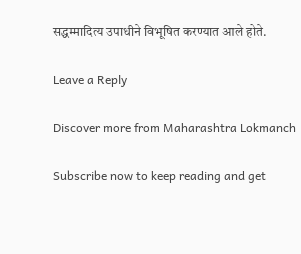सद्धम्मादित्य उपाधीने विभूषित करण्यात आले होते.

Leave a Reply

Discover more from Maharashtra Lokmanch

Subscribe now to keep reading and get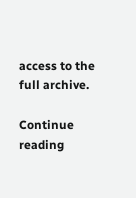access to the full archive.

Continue reading